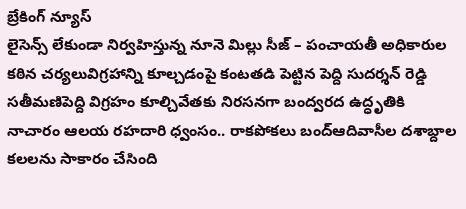బ్రేకింగ్ న్యూస్
లైసెన్స్ లేకుండా నిర్వహిస్తున్న నూనె మిల్లు సీజ్ – పంచాయతీ అధికారుల కఠిన చర్యలువిగ్రహాన్ని కూల్చడంపై కంటతడి పెట్టిన పెద్ది సుదర్శన్ రెడ్డి సతీమణిపెద్ది విగ్రహం కూల్చివేతకు నిరసనగా బంద్వరద ఉద్ధృతికి నాచారం ఆలయ రహదారి ధ్వంసం.. రాకపోకలు బంద్ఆదివాసీల దశాబ్దాల కలలను సాకారం చేసింది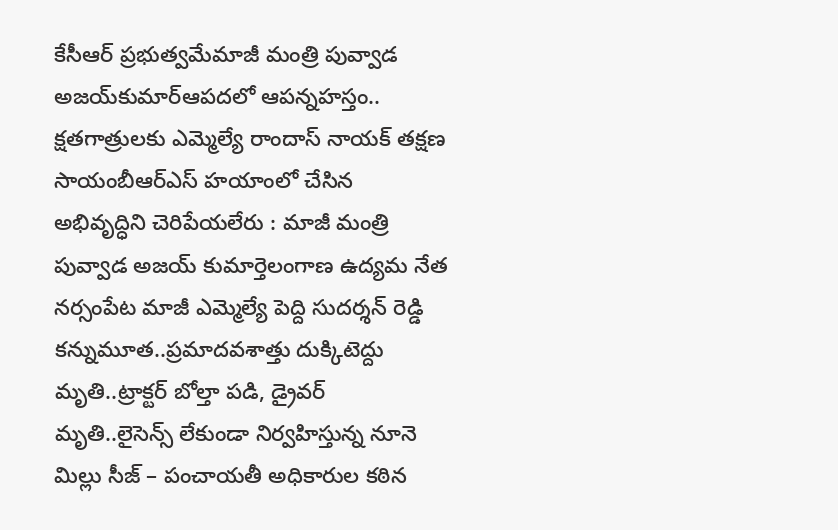కేసీఆర్‌ ప్రభుత్వమేమాజీ మంత్రి పువ్వాడ అజయ్‌కుమార్ఆపదలో ఆపన్నహస్తం.. క్షతగాత్రులకు ఎమ్మెల్యే రాందాస్ నాయక్ తక్షణ సాయంబీఆర్ఎస్ హయాంలో చేసిన అభివృద్ధిని చెరిపేయలేరు : మాజీ మంత్రి పువ్వాడ అజయ్ కుమార్తెలంగాణ ఉద్యమ నేత నర్సంపేట మాజీ ఎమ్మెల్యే పెద్ది సుదర్శన్ రెడ్డి కన్నుమూత..ప్రమాదవశాత్తు దుక్కిటెద్దు మృతి..ట్రాక్టర్ బోల్తా పడి, డ్రైవర్ మృతి..లైసెన్స్ లేకుండా నిర్వహిస్తున్న నూనె మిల్లు సీజ్ – పంచాయతీ అధికారుల కఠిన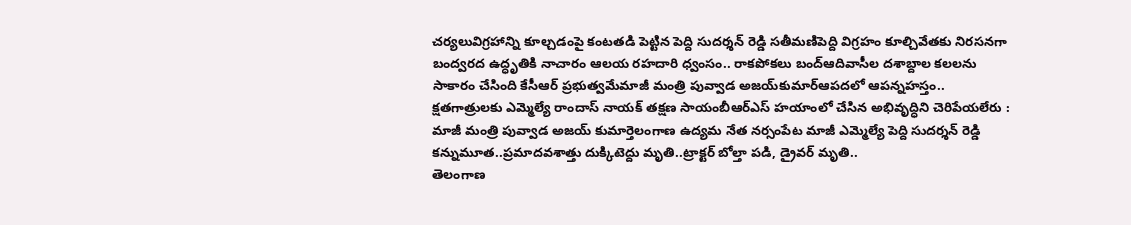చర్యలువిగ్రహాన్ని కూల్చడంపై కంటతడి పెట్టిన పెద్ది సుదర్శన్ రెడ్డి సతీమణిపెద్ది విగ్రహం కూల్చివేతకు నిరసనగా బంద్వరద ఉద్ధృతికి నాచారం ఆలయ రహదారి ధ్వంసం.. రాకపోకలు బంద్ఆదివాసీల దశాబ్దాల కలలను సాకారం చేసింది కేసీఆర్‌ ప్రభుత్వమేమాజీ మంత్రి పువ్వాడ అజయ్‌కుమార్ఆపదలో ఆపన్నహస్తం.. క్షతగాత్రులకు ఎమ్మెల్యే రాందాస్ నాయక్ తక్షణ సాయంబీఆర్ఎస్ హయాంలో చేసిన అభివృద్ధిని చెరిపేయలేరు : మాజీ మంత్రి పువ్వాడ అజయ్ కుమార్తెలంగాణ ఉద్యమ నేత నర్సంపేట మాజీ ఎమ్మెల్యే పెద్ది సుదర్శన్ రెడ్డి కన్నుమూత..ప్రమాదవశాత్తు దుక్కిటెద్దు మృతి..ట్రాక్టర్ బోల్తా పడి, డ్రైవర్ మృతి..
తెలంగాణ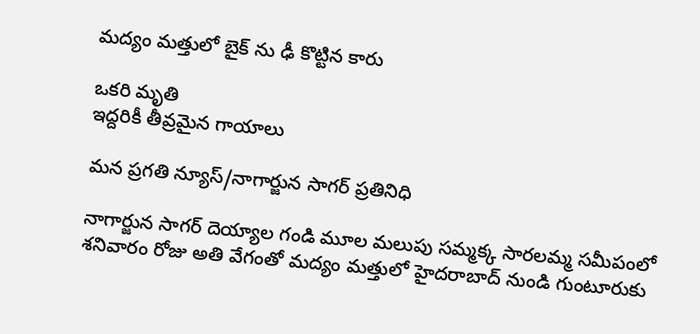మద్యం మత్తులో బైక్ ను ఢీ కొట్టిన కారు

ఒకరి మృతి
ఇద్దరికీ తీవ్రమైన గాయాలు

మన ప్రగతి న్యూస్/నాగార్జున సాగర్ ప్రతినిధి

నాగార్జున సాగర్ దెయ్యాల గండి మూల మలుపు సమ్మక్క సారలమ్మ సమీపంలో శనివారం రోజు అతి వేగంతో మద్యం మత్తులో హైదరాబాద్ నుండి గుంటూరుకు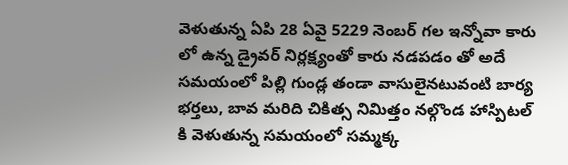వెళుతున్న ఏపి 28 ఏవై 5229 నెంబర్ గల ఇన్నోవా కారు లో ఉన్న డ్రైవర్ నిర్లక్ష్యంతో కారు నడపడం తో అదే సమయంలో పిల్లి గుండ్ల తండా వాసులైనటువంటి బార్య భర్తలు, బావ మరిది చికిత్స నిమిత్తం నల్గొండ హాస్పిటల్ కి వెళుతున్న సమయంలో సమ్మక్క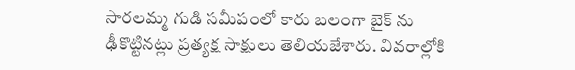సారలమ్మ గుడి సమీపంలో కారు బలంగా బైక్ ను ఢీకొట్టినట్లు ప్రత్యక్ష సాక్షులు తెలియజేశారు. వివరాల్లోకి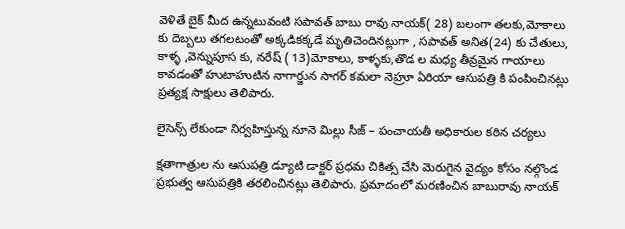వెళితే బైక్ మీద ఉన్నటువంటి సపావత్ బాబు రావు నాయక్( 28) బలంగా తలకు,మోకాలు కు దెబ్బలు తగలటంతో అక్కడికక్కడే మృతిచెందినట్లుగా , సపావత్ అనిత(24) కు చేతులు, కాళ్ళ ,వెన్నుపూస కు, నరేష్ ( 13)మోకాలు, కాళ్ళకు,తొడ ల మధ్య తీవ్రమైన గాయాలు కావడంతో హుటాహుటిన నాగార్జున సాగర్ కమలా నెహ్రూ ఏరియా ఆసుపత్రి కి పంపించినట్లు ప్రత్యక్ష సాక్షులు తెలిపారు.

లైసెన్స్ లేకుండా నిర్వహిస్తున్న నూనె మిల్లు సీజ్ – పంచాయతీ అధికారుల కఠిన చర్యలు

క్షతాగాత్రుల ను ఆసుపత్రి డ్యూటి డాక్టర్ ప్రధమ చికిత్స చేసి మెరుగైన వైద్యం కోసం నల్గొండ ప్రభుత్వ ఆసుపత్రికి తరలించినట్లు తెలిపారు. ప్రమాదంలో మరణించిన బాబురావు నాయక్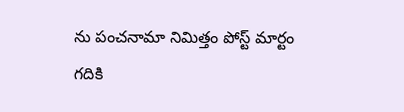ను పంచనామా నిమిత్తం పోస్ట్ మార్టం గదికి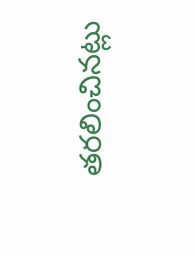తరలించినట్లు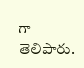గా తెలిపారు.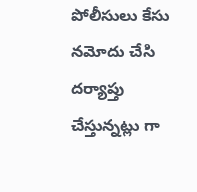పోలీసులు కేసు నమోదు చేసి దర్యాప్తు చేస్తున్నట్లు గా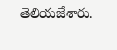తెలియజేశారు.